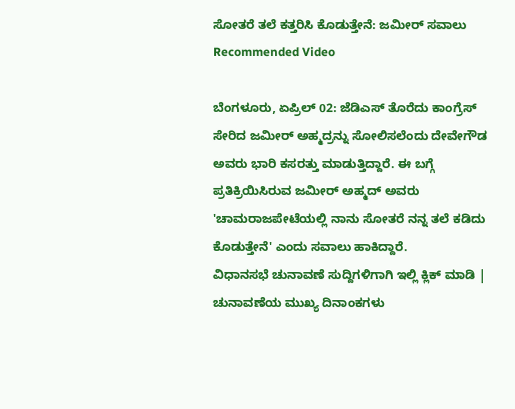ಸೋತರೆ ತಲೆ ಕತ್ತರಿಸಿ ಕೊಡುತ್ತೇನೆ: ಜಮೀರ್ ಸವಾಲು
Recommended Video

ಬೆಂಗಳೂರು, ಏಪ್ರಿಲ್ 02: ಜೆಡಿಎಸ್ ತೊರೆದು ಕಾಂಗ್ರೆಸ್ ಸೇರಿದ ಜಮೀರ್ ಅಹ್ಮದ್ರನ್ನು ಸೋಲಿಸಲೆಂದು ದೇವೇಗೌಡ ಅವರು ಭಾರಿ ಕಸರತ್ತು ಮಾಡುತ್ತಿದ್ದಾರೆ. ಈ ಬಗ್ಗೆ ಪ್ರತಿಕ್ರಿಯಿಸಿರುವ ಜಮೀರ್ ಅಹ್ಮದ್ ಅವರು 'ಚಾಮರಾಜಪೇಟೆಯಲ್ಲಿ ನಾನು ಸೋತರೆ ನನ್ನ ತಲೆ ಕಡಿದು ಕೊಡುತ್ತೇನೆ' ಎಂದು ಸವಾಲು ಹಾಕಿದ್ದಾರೆ.
ವಿಧಾನಸಭೆ ಚುನಾವಣೆ ಸುದ್ದಿಗಳಿಗಾಗಿ ಇಲ್ಲಿ ಕ್ಲಿಕ್ ಮಾಡಿ | ಚುನಾವಣೆಯ ಮುಖ್ಯ ದಿನಾಂಕಗಳು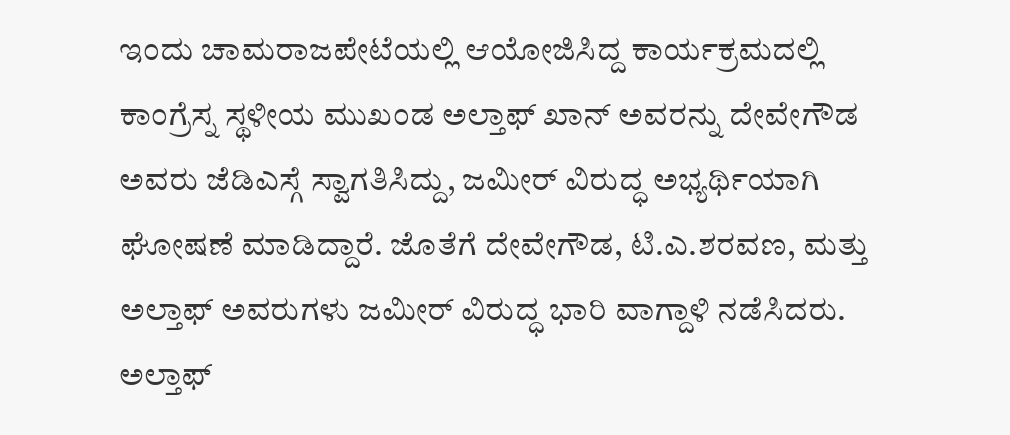ಇಂದು ಚಾಮರಾಜಪೇಟೆಯಲ್ಲಿ ಆಯೋಜಿಸಿದ್ದ ಕಾರ್ಯಕ್ರಮದಲ್ಲಿ ಕಾಂಗ್ರೆಸ್ನ ಸ್ಥಳೀಯ ಮುಖಂಡ ಅಲ್ತಾಫ್ ಖಾನ್ ಅವರನ್ನು ದೇವೇಗೌಡ ಅವರು ಜೆಡಿಎಸ್ಗೆ ಸ್ವಾಗತಿಸಿದ್ದು, ಜಮೀರ್ ವಿರುದ್ಧ ಅಭ್ಯರ್ಥಿಯಾಗಿ ಘೋಷಣೆ ಮಾಡಿದ್ದಾರೆ. ಜೊತೆಗೆ ದೇವೇಗೌಡ, ಟಿ.ಎ.ಶರವಣ, ಮತ್ತು ಅಲ್ತಾಫ್ ಅವರುಗಳು ಜಮೀರ್ ವಿರುದ್ಧ ಭಾರಿ ವಾಗ್ದಾಳಿ ನಡೆಸಿದರು.
ಅಲ್ತಾಫ್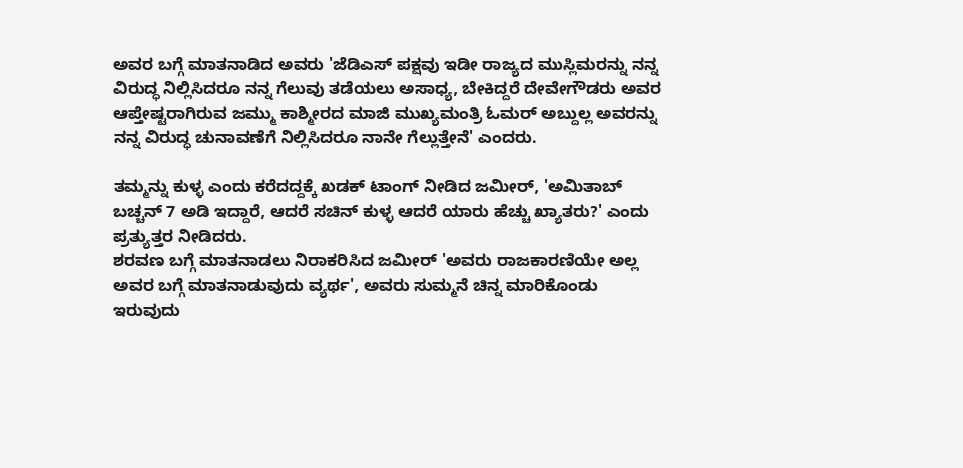ಅವರ ಬಗ್ಗೆ ಮಾತನಾಡಿದ ಅವರು 'ಜೆಡಿಎಸ್ ಪಕ್ಷವು ಇಡೀ ರಾಜ್ಯದ ಮುಸ್ಲಿಮರನ್ನು ನನ್ನ ವಿರುದ್ಧ ನಿಲ್ಲಿಸಿದರೂ ನನ್ನ ಗೆಲುವು ತಡೆಯಲು ಅಸಾಧ್ಯ, ಬೇಕಿದ್ದರೆ ದೇವೇಗೌಡರು ಅವರ ಆಪ್ತೇಷ್ಟರಾಗಿರುವ ಜಮ್ಮು ಕಾಶ್ಮೀರದ ಮಾಜಿ ಮುಖ್ಯಮಂತ್ರಿ ಓಮರ್ ಅಬ್ದುಲ್ಲ ಅವರನ್ನು ನನ್ನ ವಿರುದ್ಧ ಚುನಾವಣೆಗೆ ನಿಲ್ಲಿಸಿದರೂ ನಾನೇ ಗೆಲ್ಲುತ್ತೇನೆ' ಎಂದರು.

ತಮ್ಮನ್ನು ಕುಳ್ಳ ಎಂದು ಕರೆದದ್ದಕ್ಕೆ ಖಡಕ್ ಟಾಂಗ್ ನೀಡಿದ ಜಮೀರ್, 'ಅಮಿತಾಬ್ ಬಚ್ಚನ್ 7 ಅಡಿ ಇದ್ದಾರೆ, ಆದರೆ ಸಚಿನ್ ಕುಳ್ಳ ಆದರೆ ಯಾರು ಹೆಚ್ಚು ಖ್ಯಾತರು?' ಎಂದು ಪ್ರತ್ಯುತ್ತರ ನೀಡಿದರು.
ಶರವಣ ಬಗ್ಗೆ ಮಾತನಾಡಲು ನಿರಾಕರಿಸಿದ ಜಮೀರ್ 'ಅವರು ರಾಜಕಾರಣಿಯೇ ಅಲ್ಲ ಅವರ ಬಗ್ಗೆ ಮಾತನಾಡುವುದು ವ್ಯರ್ಥ', ಅವರು ಸುಮ್ಮನೆ ಚಿನ್ನ ಮಾರಿಕೊಂಡು ಇರುವುದು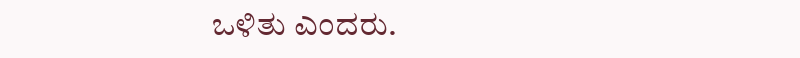ಒಳಿತು ಎಂದರು.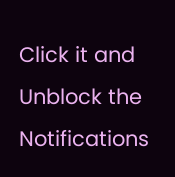Click it and Unblock the Notifications